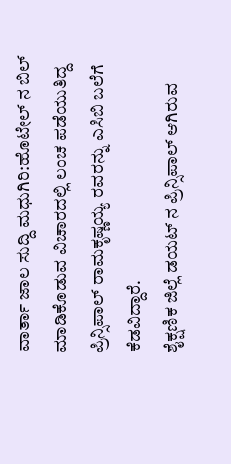ವಾರ್ತಾ ಜಾಲ ಸುದ್ದಿ ಮಧುಗಿರಿ:ಹೊಟೇಲ್ ನ ಬಿಲ್ ಮಾಡಿಕೊಡುವ ವಿಚಾರದಲ್ಲಿ ಲಂಚ ಪಡೆಯುತಿದ್ದ ಪ್ರಿನ್ಸಿಪಾಲ್ ರಾಮಕೃಷ್ಣಯ್ಯ ರವರನ್ನು ಎಸಿಬಿ ಬಲೆಗೆ ಕೆಡವಿದ್ದಾರೆ.
ಶೈಕ್ಷಣಿಕ ಜಿಲ್ಲೆ ಡಯಟ್ ನ ಪ್ರಿನ್ಸಿಪಾಲ್ ಆಗಿರುವ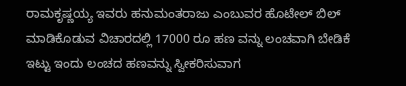ರಾಮಕೃಷ್ಣಯ್ಯ ಇವರು ಹನುಮಂತರಾಜು ಎಂಬುವರ ಹೊಟೇಲ್ ಬಿಲ್ ಮಾಡಿಕೊಡುವ ವಿಚಾರದಲ್ಲಿ 17000 ರೂ ಹಣ ವನ್ನು ಲಂಚವಾಗಿ ಬೇಡಿಕೆ ಇಟ್ಟು ಇಂದು ಲಂಚದ ಹಣವನ್ನು ಸ್ವೀಕರಿಸುವಾಗ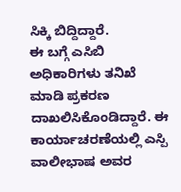ಸಿಕ್ಕಿ ಬಿದ್ದಿದ್ದಾರೆ.
ಈ ಬಗ್ಗೆ ಎಸಿಬಿ ಅಧಿಕಾರಿಗಳು ತನಿಖೆ ಮಾಡಿ ಪ್ರಕರಣ ದಾಖಲಿಸಿಕೊಂಡಿದ್ದಾರೆ. ಈ ಕಾರ್ಯಾಚರಣೆಯಲ್ಲಿ ಎಸ್ಪಿ ವಾಲೀಭಾಷ ಅವರ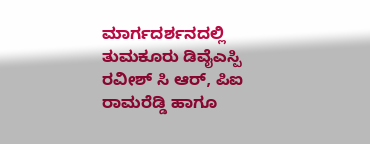ಮಾರ್ಗದರ್ಶನದಲ್ಲಿ ತುಮಕೂರು ಡಿವೈಎಸ್ಪಿ ರವೀಶ್ ಸಿ ಆರ್, ಪಿಐ ರಾಮರೆಡ್ಡಿ ಹಾಗೂ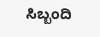ಸಿಬ್ಬಂದಿ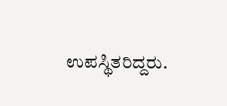ಉಪಸ್ಥಿತರಿದ್ದರು.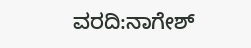ವರದಿ:ನಾಗೇಶ್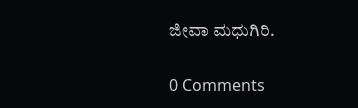ಜೀವಾ ಮಧುಗಿರಿ.

0 Comments